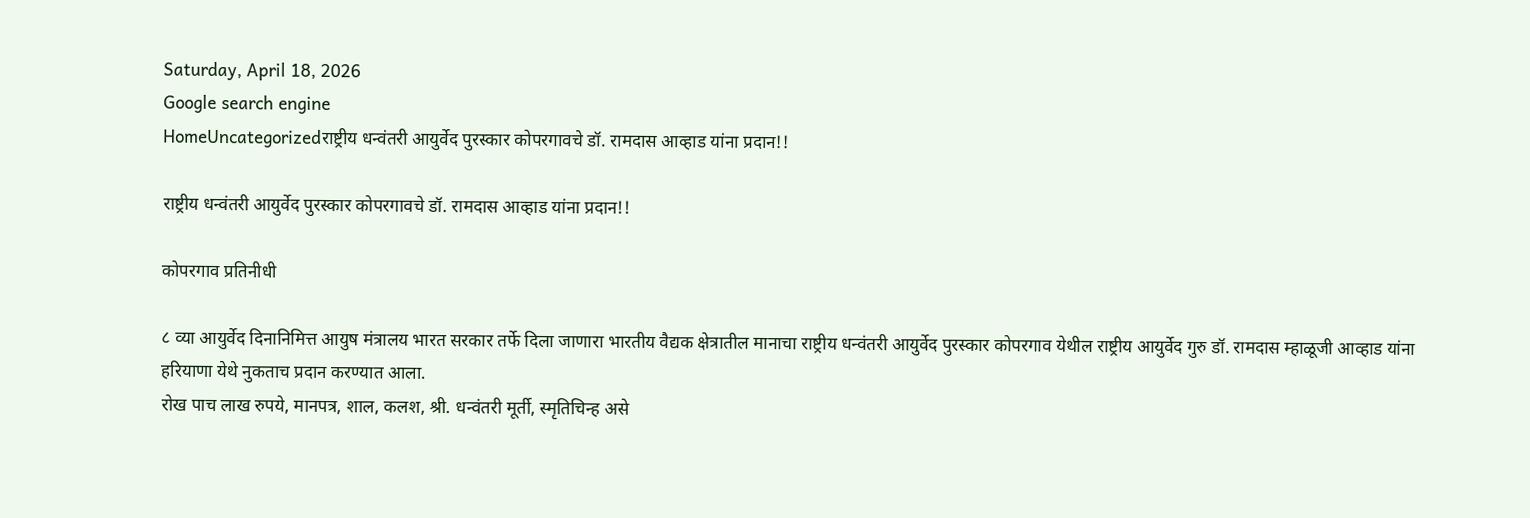Saturday, April 18, 2026
Google search engine
HomeUncategorizedराष्ट्रीय धन्वंतरी आयुर्वेद पुरस्कार कोपरगावचे डॉ. रामदास आव्हाड यांना प्रदान!!

राष्ट्रीय धन्वंतरी आयुर्वेद पुरस्कार कोपरगावचे डॉ. रामदास आव्हाड यांना प्रदान!!

कोपरगाव प्रतिनीधी

८ व्या आयुर्वेद दिनानिमित्त आयुष मंत्रालय भारत सरकार तर्फे दिला जाणारा भारतीय वैद्यक क्षेत्रातील मानाचा राष्ट्रीय धन्वंतरी आयुर्वेद पुरस्कार कोपरगाव येथील राष्ट्रीय आयुर्वेद गुरु डॉ. रामदास म्हाळूजी आव्हाड यांना हरियाणा येथे नुकताच प्रदान करण्यात आला.
रोख पाच लाख रुपये, मानपत्र, शाल, कलश, श्री. धन्वंतरी मूर्ती, स्मृतिचिन्ह असे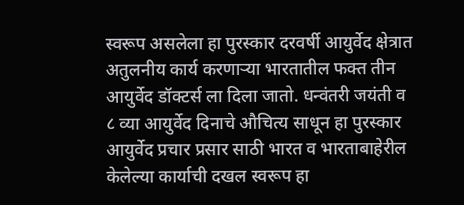स्वरूप असलेला हा पुरस्कार दरवर्षी आयुर्वेद क्षेत्रात अतुलनीय कार्य करणाऱ्या भारतातील फक्त तीन आयुर्वेद डॉक्टर्स ला दिला जातो. धन्वंतरी जयंती व ८ व्या आयुर्वेद दिनाचे औचित्य साधून हा पुरस्कार आयुर्वेद प्रचार प्रसार साठी भारत व भारताबाहेरील केलेल्या कार्याची दखल स्वरूप हा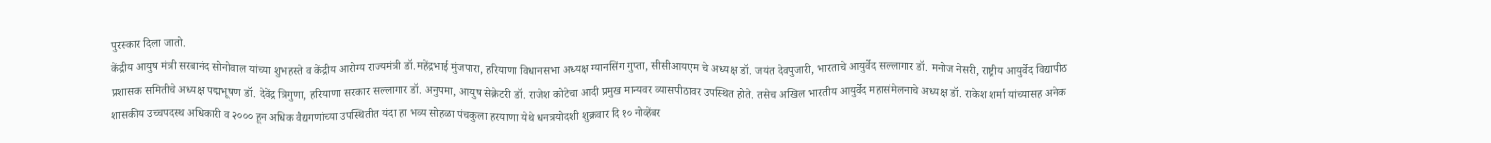पुरस्कार दिला जातो.
केंद्रीय आयुष मंत्री सरबानंद सोनोवाल यांच्या शुभहस्ते व केंद्रीय आरोग्य राज्यमंत्री डॉ.महेंद्रभाई मुंजपारा, हरियाणा विधानसभा अध्यक्ष ग्यानसिंग गुप्ता, सीसीआयएम चे अध्यक्ष डॉ. जयंत देवपुजारी, भारताचे आयुर्वेद सल्लागार डॉ. मनोज नेसरी, राष्ट्रीय आयुर्वेद विद्यापीठ प्रशासक समितीचे अध्यक्ष पद्मभूषण डॉ. देवेंद्र त्रिगुणा, हरियाणा सरकार सल्लागार डॉ. अनुपमा, आयुष सेक्रेटरी डॉ. राजेश कोटेचा आदी प्रमुख मान्यवर व्यासपीठावर उपस्थित होते. तसेच अखिल भारतीय आयुर्वेद महासंमेलनाचे अध्यक्ष डॉ. राकेश शर्मा यांच्यासह अनेक शासकीय उच्चपदस्थ अधिकारी व २००० हून अधिक वैद्यगणांच्या उपस्थितीत यंदा हा भव्य सोहळा पंचकुला हरयाणा येथे धनत्रयोदशी शुक्रवार दि १० नोव्हेंबर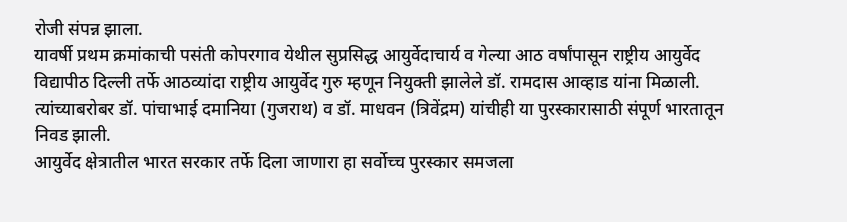रोजी संपन्न झाला.
यावर्षी प्रथम क्रमांकाची पसंती कोपरगाव येथील सुप्रसिद्ध आयुर्वेदाचार्य व गेल्या आठ वर्षांपासून राष्ट्रीय आयुर्वेद विद्यापीठ दिल्ली तर्फे आठव्यांदा राष्ट्रीय आयुर्वेद गुरु म्हणून नियुक्ती झालेले डॉ. रामदास आव्हाड यांना मिळाली. त्यांच्याबरोबर डॉ. पांचाभाई दमानिया (गुजराथ) व डॉ. माधवन (त्रिवेंद्रम) यांचीही या पुरस्कारासाठी संपूर्ण भारतातून निवड झाली.
आयुर्वेद क्षेत्रातील भारत सरकार तर्फे दिला जाणारा हा सर्वोच्च पुरस्कार समजला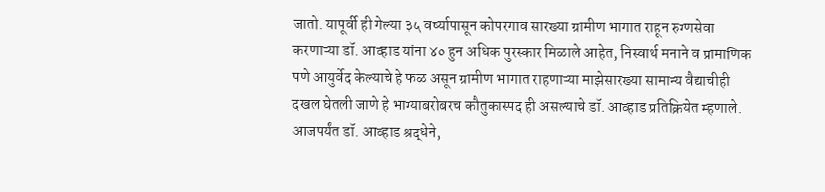जातो. यापूर्वी ही गेल्या ३५ वर्ष्यापासून कोपरगाव सारख्या ग्रामीण भागात राहून रुग्णसेवा करणाऱ्या डॉ. आव्हाड यांना ४० हुन अधिक पुरस्कार मिळाले आहेत, निस्वार्थ मनाने व प्रामाणिक पणे आयुर्वेद केल्याचे हे फळ असून ग्रामीण भागात राहणाऱ्या माझेसारख्या सामान्य वैद्याचीही दखल घेतली जाणे हे भाग्याबरोबरच कौतुकास्पद ही असल्याचे डॉ. आव्हाड प्रतिक्रियेत म्हणाले. आजपर्यंत डॉ. आव्हाड श्रद्धेने,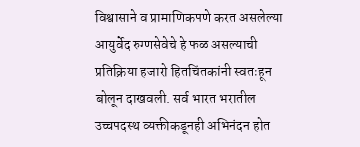विश्वासाने व प्रामाणिकपणे करत असलेल्या आयुर्वेद रुग्णसेवेचे हे फळ असल्याची प्रतिक्रिया हजारो हितचिंतकांनी स्वतःहून बोलून दाखवली. सर्व भारत भरातील उच्चपदस्थ व्यक्तीकडूनही अभिनंदन होत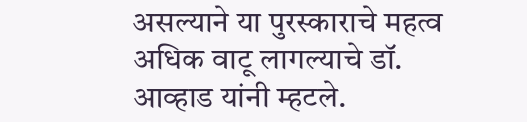असल्याने या पुरस्काराचे महत्व अधिक वाटू लागल्याचे डॉ. आव्हाड यांनी म्हटले.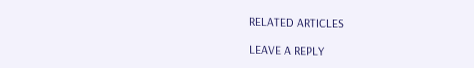RELATED ARTICLES

LEAVE A REPLY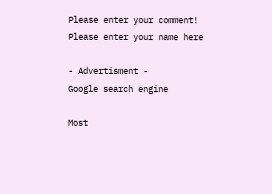Please enter your comment!
Please enter your name here

- Advertisment -
Google search engine

Most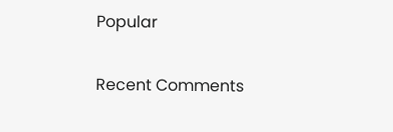Popular

Recent Comments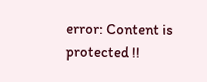error: Content is protected !!